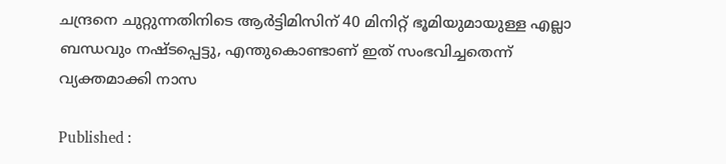ചന്ദ്രനെ ചുറ്റുന്നതിനിടെ ആർട്ടിമിസിന് 40 മിനിറ്റ് ഭൂമിയുമായുള്ള എല്ലാ ബന്ധവും നഷ്ടപ്പെട്ടു, എന്തുകൊണ്ടാണ് ഇത് സംഭവിച്ചതെന്ന് വ്യക്തമാക്കി നാസ

Published :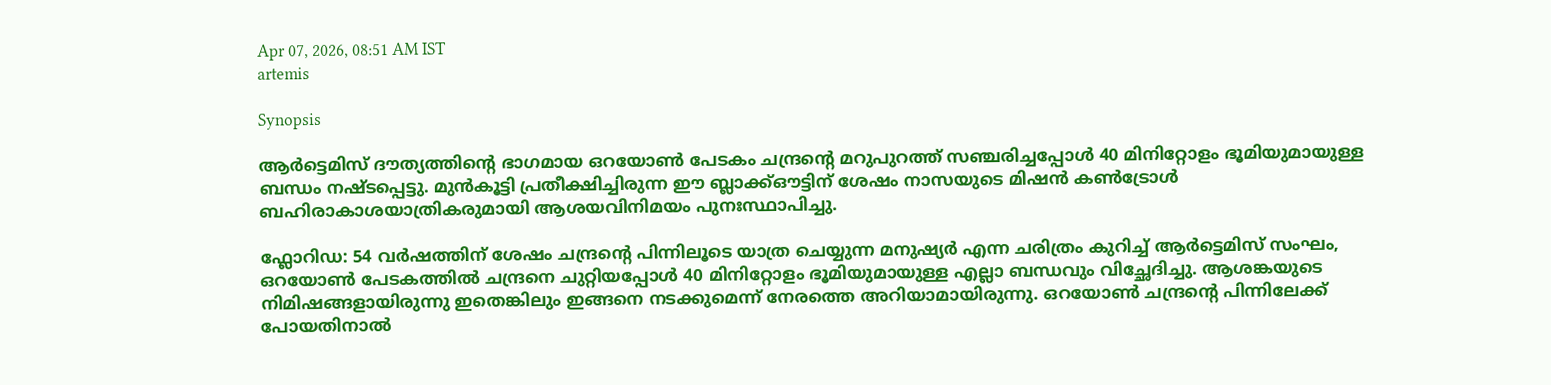Apr 07, 2026, 08:51 AM IST
artemis

Synopsis

ആർട്ടെമിസ് ദൗത്യത്തിന്റെ ഭാഗമായ ഒറയോൺ പേടകം ചന്ദ്രന്റെ മറുപുറത്ത് സഞ്ചരിച്ചപ്പോൾ 40 മിനിറ്റോളം ഭൂമിയുമായുള്ള ബന്ധം നഷ്ടപ്പെട്ടു. മുൻകൂട്ടി പ്രതീക്ഷിച്ചിരുന്ന ഈ ബ്ലാക്ക്ഔട്ടിന് ശേഷം നാസയുടെ മിഷൻ കൺട്രോൾ ബഹിരാകാശയാത്രികരുമായി ആശയവിനിമയം പുനഃസ്ഥാപിച്ചു.

ഫ്ലോറിഡ: 54 വർഷത്തിന് ശേഷം ചന്ദ്രന്‍റെ പിന്നിലൂടെ യാത്ര ചെയ്യുന്ന മനുഷ്യർ എന്ന ചരിത്രം കുറിച്ച് ആർട്ടെമിസ് സംഘം, ഒറയോൺ പേടകത്തിൽ ചന്ദ്രനെ ചുറ്റിയപ്പോൾ 40 മിനിറ്റോളം ഭൂമിയുമായുള്ള എല്ലാ ബന്ധവും വിച്ഛേദിച്ചു. ആശങ്കയുടെ നിമിഷങ്ങളായിരുന്നു ഇതെങ്കിലും ഇങ്ങനെ നടക്കുമെന്ന് നേരത്തെ അറിയാമായിരുന്നു. ഒറയോൺ ചന്ദ്രന്റെ പിന്നിലേക്ക് പോയതിനാൽ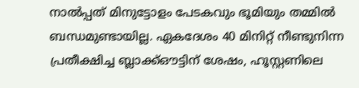നാൽപ്പത് മിനുട്ടോളം പേടകവും ഭൂമിയും തമ്മിൽ ബന്ധമുണ്ടായില്ല. ഏകദേശം 40 മിനിറ്റ് നീണ്ടുനിന്ന പ്രതീക്ഷിച്ച ബ്ലാക്ക്ഔട്ടിന് ശേഷം, ഹൂസ്റ്റണിലെ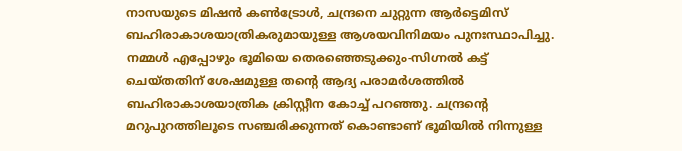നാസയുടെ മിഷൻ കൺട്രോൾ, ചന്ദ്രനെ ചുറ്റുന്ന ആർട്ടെമിസ് ബഹിരാകാശയാത്രികരുമായുള്ള ആശയവിനിമയം പുനഃസ്ഥാപിച്ചു. നമ്മൾ എപ്പോഴും ഭൂമിയെ തെരഞ്ഞെടുക്കും-സിഗ്നൽ കട്ട് ചെയ്തതിന് ശേഷമുള്ള തന്റെ ആദ്യ പരാമർശത്തിൽ ബഹിരാകാശയാത്രിക ക്രിസ്റ്റീന കോച്ച് പറഞ്ഞു. ചന്ദ്രന്റെ മറുപുറത്തിലൂടെ സഞ്ചരിക്കുന്നത് കൊണ്ടാണ് ഭൂമിയിൽ നിന്നുള്ള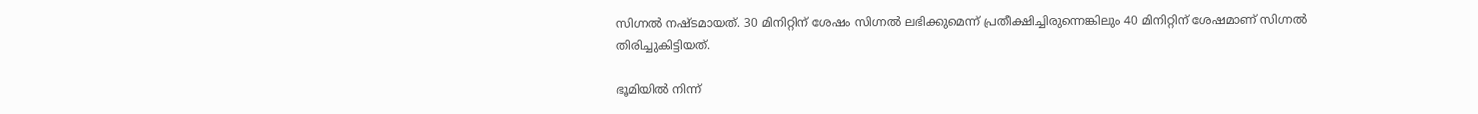സിഗ്നൽ നഷ്ടമായത്. 30 മിനിറ്റിന് ശേഷം സിഗ്നൽ ലഭിക്കുമെന്ന് പ്രതീക്ഷിച്ചിരുന്നെങ്കിലും 40 മിനിറ്റിന് ശേഷമാണ് സിഗ്നൽ തിരിച്ചുകിട്ടിയത്.

ഭൂമിയിൽ നിന്ന്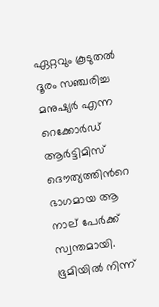ഏറ്റവും കൂടുതൽ ദൂരം സഞ്ചരിച്ച മനുഷ്യർ എന്ന റെക്കോർഡ് ആർട്ടിമിസ് ദൌത്യത്തിന്‍റെ ഭാഗമായ ആ നാല് പേർക്ക് സ്വന്തമായി. ഭൂമിയിൽ നിന്ന്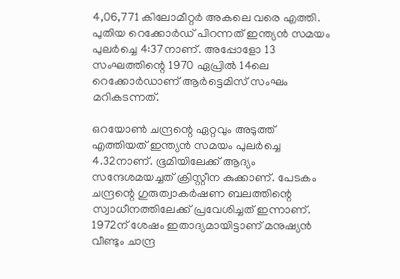4,06,771 കിലോമീറ്റർ അകലെ വരെ എത്തി. പുതിയ റെക്കോർഡ് പിറന്നത് ഇന്ത്യൻ സമയം പുലർച്ചെ 4:37നാണ്. അപ്പോളോ 13 സംഘത്തിന്റെ 1970 ഏപ്രിൽ 14ലെ റെക്കോർഡാണ് ആർട്ടെമിസ് സംഘം മറികടന്നത്.

ഒറയോണ്‍ ചന്ദ്രന്റെ ഏറ്റവും അടുത്ത് എത്തിയത് ഇന്ത്യൻ സമയം പുലർച്ചെ 4.32നാണ്. ഭൂമിയിലേക്ക് ആദ്യം സന്ദേശമയച്ചത് ക്രിസ്റ്റീന കുക്കാണ്. പേടകം ചന്ദ്രന്റെ ഗുരുത്വാകർഷണ ബലത്തിന്റെ സ്വാധീനത്തിലേക്ക് പ്രവേശിച്ചത് ഇന്നാണ്. 1972ന് ശേഷം ഇതാദ്യമായിട്ടാണ് മനുഷ്യൻ വീണ്ടും ചാന്ദ്ര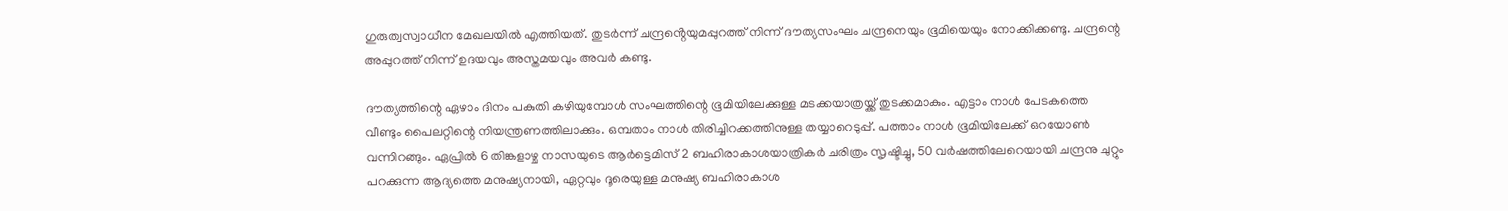ഗുരുത്വസ്വാധീന മേഖലയിൽ എത്തിയത്. തുടർന്ന് ചന്ദ്രൻ്റെയുമപ്പുറത്ത് നിന്ന് ദൗത്യസംഘം ചന്ദ്രനെയും ഭൂമിയെയും നോക്കിക്കണ്ടു. ചന്ദ്രന്റെ അപ്പുറത്ത് നിന്ന് ഉദയവും അസ്തമയവും അവർ കണ്ടു.

ദൗത്യത്തിന്റെ ഏഴാം ദിനം പകുതി കഴിയുമ്പോൾ സംഘത്തിന്റെ ഭൂമിയിലേക്കുള്ള മടക്കയാത്രയ്ക്ക് തുടക്കമാകും. എട്ടാം നാൾ പേടകത്തെ വീണ്ടും പൈലറ്റിന്റെ നിയന്ത്രണത്തിലാക്കും. ഒമ്പതാം നാൾ തിരിച്ചിറക്കത്തിനുള്ള തയ്യാറെടുപ്പ്. പത്താം നാൾ ഭൂമിയിലേക്ക് ഒറയോൺ വന്നിറങ്ങും. ഏപ്രിൽ 6 തിങ്കളാഴ്ച നാസയുടെ ആർട്ടെമിസ് 2 ബഹിരാകാശയാത്രികർ ചരിത്രം സൃഷ്ടിച്ചു, 50 വർഷത്തിലേറെയായി ചന്ദ്രനു ചുറ്റും പറക്കുന്ന ആദ്യത്തെ മനുഷ്യനായി, ഏറ്റവും ദൂരെയുള്ള മനുഷ്യ ബഹിരാകാശ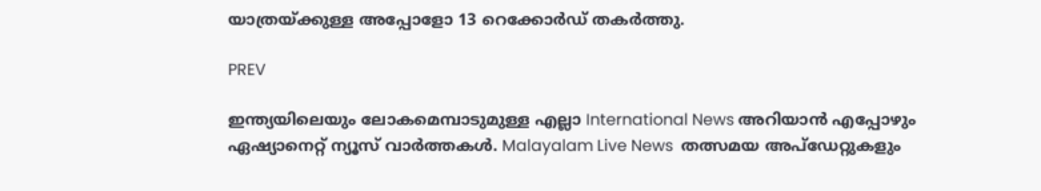യാത്രയ്ക്കുള്ള അപ്പോളോ 13 റെക്കോർഡ് തകർത്തു.

PREV

ഇന്ത്യയിലെയും ലോകമെമ്പാടുമുള്ള എല്ലാ International News അറിയാൻ എപ്പോഴും ഏഷ്യാനെറ്റ് ന്യൂസ് വാർത്തകൾ. Malayalam Live News  തത്സമയ അപ്‌ഡേറ്റുകളും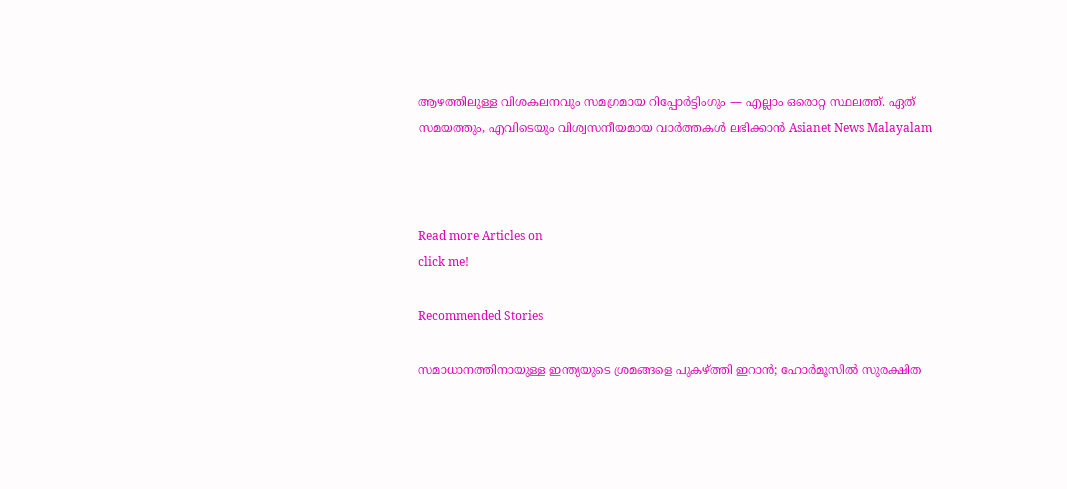ആഴത്തിലുള്ള വിശകലനവും സമഗ്രമായ റിപ്പോർട്ടിംഗും — എല്ലാം ഒരൊറ്റ സ്ഥലത്ത്. ഏത് സമയത്തും, എവിടെയും വിശ്വസനീയമായ വാർത്തകൾ ലഭിക്കാൻ Asianet News Malayalam



Read more Articles on
click me!

Recommended Stories

സമാധാനത്തിനായുള്ള ഇന്ത്യയുടെ ശ്രമങ്ങളെ പുകഴ്ത്തി ഇറാൻ; ഹോർമൂസിൽ സുരക്ഷിത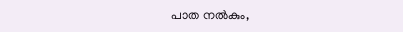പാത നൽകും,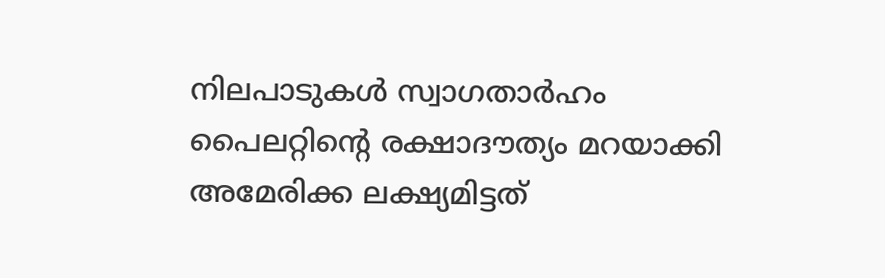നിലപാടുകൾ സ്വാഗതാർഹം
പൈലറ്റിന്‍റെ രക്ഷാദൗത്യം മറയാക്കി അമേരിക്ക ലക്ഷ്യമിട്ടത്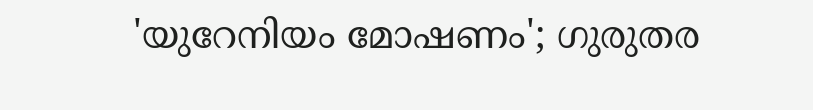'യുറേനിയം മോഷണം'; ഗുരുതര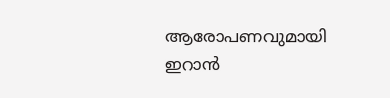ആരോപണവുമായി ഇറാൻ